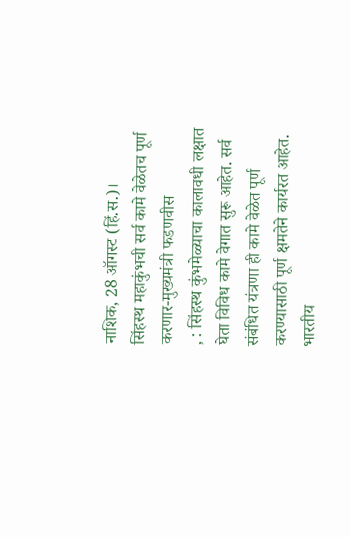नाशिक, 28 ऑगस्ट (हिं.स.)।
सिंहस्थ महाकुंभची सर्व कामे वेळेतच पूर्ण करणार-मुख्यमंत्री फडणवीस
, : सिंहस्थ कुंभमेळ्याचा कालावधी लक्षात घेता विविध कामे वेगात सुरू आहेत. सर्व संबंधित यंत्रणा ही कामे वेळेत पूर्ण करण्यासाठी पूर्ण क्षमतेने कार्यरत आहेत. भारतीय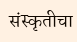संस्कृतीचा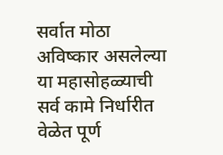सर्वात मोठा अविष्कार असलेल्या या महासोहळ्याची सर्व कामे निर्धारीत वेळेत पूर्ण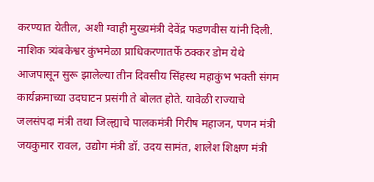करण्यात येतील, अशी ग्वाही मुख्यमंत्री देवेंद्र फडणवीस यांनी दिली.
नाशिक त्र्यंबकेश्वर कुंभमेळा प्राधिकरणातर्फे ठक्कर डोम येथे आजपासून सुरू झालेल्या तीन दिवसीय सिंहस्थ महाकुंभ भक्ती संगम कार्यक्रमाच्या उदघाटन प्रसंगी ते बोलत होते. यावेळी राज्याचे जलसंपदा मंत्री तथा जिल्ह्याचे पालकमंत्री गिरीष महाजन, पणन मंत्री जयकुमार रावल, उद्योग मंत्री डॉ. उदय सामंत, शालेश शिक्षण मंत्री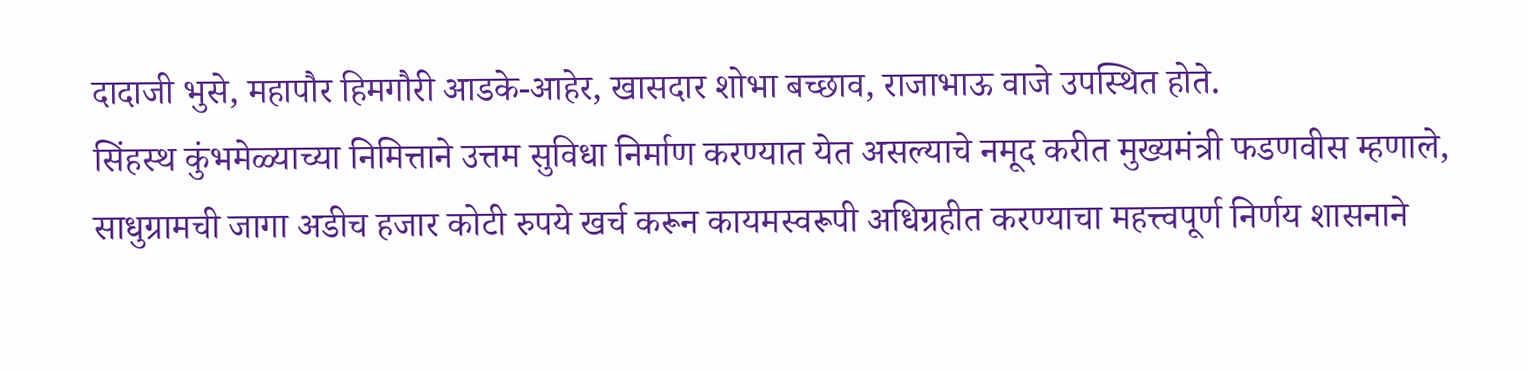दादाजी भुसे, महापौर हिमगौरी आडके-आहेर, खासदार शोभा बच्छाव, राजाभाऊ वाजे उपस्थित होते.
सिंहस्थ कुंभमेळ्याच्या निमित्ताने उत्तम सुविधा निर्माण करण्यात येत असल्याचे नमूद करीत मुख्यमंत्री फडणवीस म्हणाले, साधुग्रामची जागा अडीच हजार कोटी रुपये खर्च करून कायमस्वरूपी अधिग्रहीत करण्याचा महत्त्वपूर्ण निर्णय शासनाने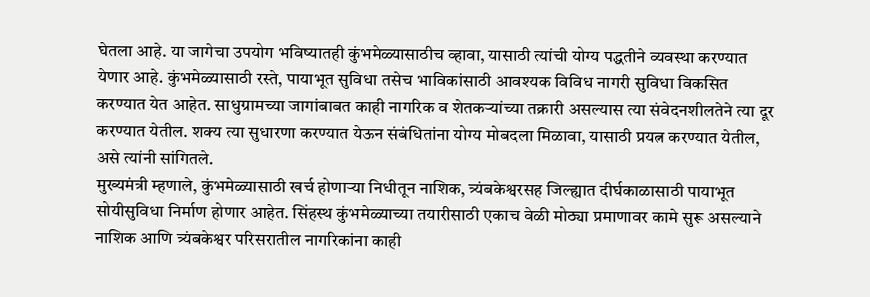घेतला आहे. या जागेचा उपयोग भविष्यातही कुंभमेळ्यासाठीच व्हावा, यासाठी त्यांची योग्य पद्धतीने व्यवस्था करण्यात येणार आहे. कुंभमेळ्यासाठी रस्ते, पायाभूत सुविधा तसेच भाविकांसाठी आवश्यक विविध नागरी सुविधा विकसित करण्यात येत आहेत. साधुग्रामच्या जागांबाबत काही नागरिक व शेतकऱ्यांच्या तक्रारी असल्यास त्या संवेदनशीलतेने त्या दूर करण्यात येतील. शक्य त्या सुधारणा करण्यात येऊन संबंधितांना योग्य मोबदला मिळावा, यासाठी प्रयत्न करण्यात येतील, असे त्यांनी सांगितले.
मुख्यमंत्री म्हणाले, कुंभमेळ्यासाठी खर्च होणाऱ्या निधीतून नाशिक, त्र्यंबकेश्वरसह जिल्ह्यात दीर्घकाळासाठी पायाभूत सोयीसुविधा निर्माण होणार आहेत. सिंहस्थ कुंभमेळ्याच्या तयारीसाठी एकाच वेळी मोठ्या प्रमाणावर कामे सुरू असल्याने नाशिक आणि त्र्यंबकेश्वर परिसरातील नागरिकांना काही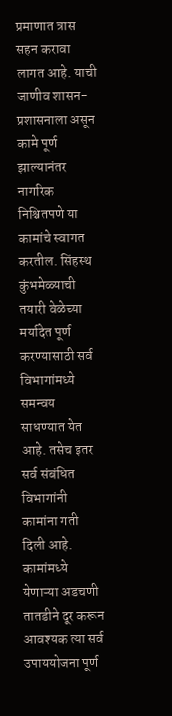प्रमाणात त्रास सहन करावा लागत आहे. याची जाणीव शासन-प्रशासनाला असून कामे पूर्ण झाल्यानंतर नागरिक निश्चितपणे या कामांचे स्वागत करतील. सिंहस्थ कुंभमेळ्याची तयारी वेळेच्या मर्यादेत पूर्ण करण्यासाठी सर्व विभागांमध्ये समन्वय साधण्यात येत आहे. तसेच इतर सर्व संबंधित विभागांनी कामांना गती दिली आहे. कामांमध्ये येणाऱ्या अडचणी तातडीने दूर करून आवश्यक त्या सर्व उपाययोजना पूर्ण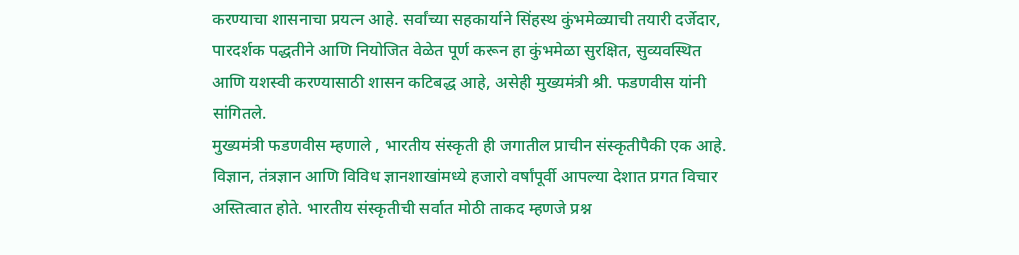करण्याचा शासनाचा प्रयत्न आहे. सर्वांच्या सहकार्याने सिंहस्थ कुंभमेळ्याची तयारी दर्जेदार, पारदर्शक पद्धतीने आणि नियोजित वेळेत पूर्ण करून हा कुंभमेळा सुरक्षित, सुव्यवस्थित आणि यशस्वी करण्यासाठी शासन कटिबद्ध आहे, असेही मुख्यमंत्री श्री. फडणवीस यांनी सांगितले.
मुख्यमंत्री फडणवीस म्हणाले , भारतीय संस्कृती ही जगातील प्राचीन संस्कृतीपैकी एक आहे. विज्ञान, तंत्रज्ञान आणि विविध ज्ञानशाखांमध्ये हजारो वर्षांपूर्वी आपल्या देशात प्रगत विचार अस्तित्वात होते. भारतीय संस्कृतीची सर्वात मोठी ताकद म्हणजे प्रश्न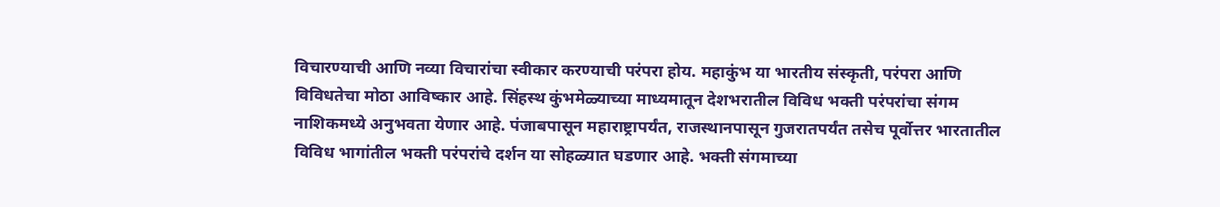विचारण्याची आणि नव्या विचारांचा स्वीकार करण्याची परंपरा होय. महाकुंभ या भारतीय संस्कृती, परंपरा आणि विविधतेचा मोठा आविष्कार आहे. सिंहस्थ कुंभमेळ्याच्या माध्यमातून देशभरातील विविध भक्ती परंपरांचा संगम नाशिकमध्ये अनुभवता येणार आहे. पंजाबपासून महाराष्ट्रापर्यंत, राजस्थानपासून गुजरातपर्यंत तसेच पूर्वोत्तर भारतातील विविध भागांतील भक्ती परंपरांचे दर्शन या सोहळ्यात घडणार आहे. भक्ती संगमाच्या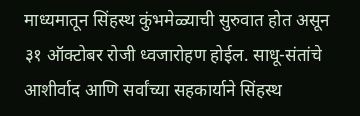माध्यमातून सिंहस्थ कुंभमेळ्याची सुरुवात होत असून ३१ ऑक्टोबर रोजी ध्वजारोहण होईल. साधू-संतांचे आशीर्वाद आणि सर्वांच्या सहकार्याने सिंहस्थ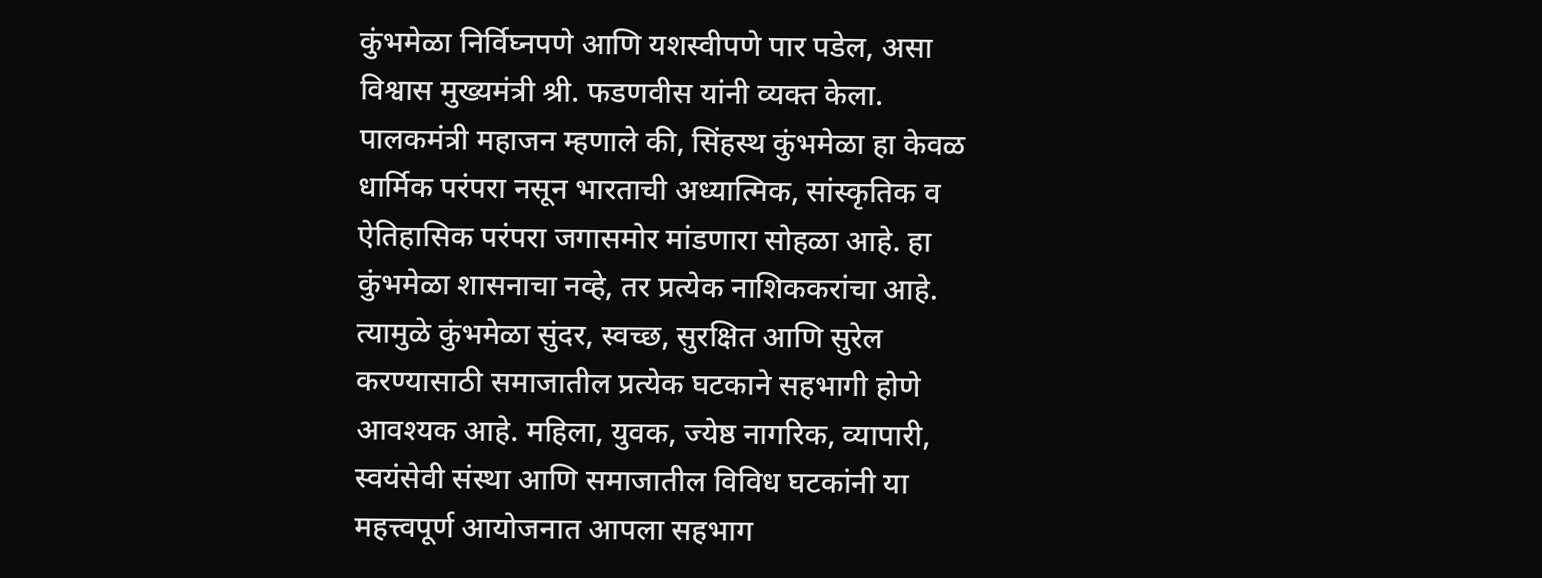कुंभमेळा निर्विघ्नपणे आणि यशस्वीपणे पार पडेल, असा विश्वास मुख्यमंत्री श्री. फडणवीस यांनी व्यक्त केला.
पालकमंत्री महाजन म्हणाले की, सिंहस्थ कुंभमेळा हा केवळ धार्मिक परंपरा नसून भारताची अध्यात्मिक, सांस्कृतिक व ऐतिहासिक परंपरा जगासमोर मांडणारा सोहळा आहे. हा कुंभमेळा शासनाचा नव्हे, तर प्रत्येक नाशिककरांचा आहे. त्यामुळे कुंभमेळा सुंदर, स्वच्छ, सुरक्षित आणि सुरेल करण्यासाठी समाजातील प्रत्येक घटकाने सहभागी होणे आवश्यक आहे. महिला, युवक, ज्येष्ठ नागरिक, व्यापारी, स्वयंसेवी संस्था आणि समाजातील विविध घटकांनी या महत्त्वपूर्ण आयोजनात आपला सहभाग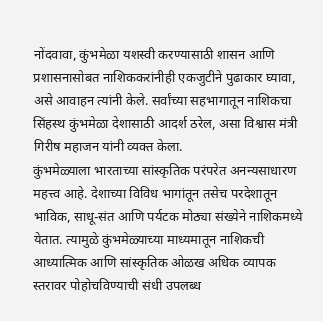नोंदवावा, कुंभमेळा यशस्वी करण्यासाठी शासन आणि प्रशासनासोबत नाशिककरांनीही एकजुटीने पुढाकार घ्यावा, असे आवाहन त्यांनी केले. सर्वांच्या सहभागातून नाशिकचा सिंहस्थ कुंभमेळा देशासाठी आदर्श ठरेल, असा विश्वास मंत्री गिरीष महाजन यांनी व्यक्त केला.
कुंभमेळ्याला भारताच्या सांस्कृतिक परंपरेत अनन्यसाधारण महत्त्व आहे. देशाच्या विविध भागांतून तसेच परदेशातून भाविक, साधू-संत आणि पर्यटक मोठ्या संख्येने नाशिकमध्ये येतात. त्यामुळे कुंभमेळ्याच्या माध्यमातून नाशिकची आध्यात्मिक आणि सांस्कृतिक ओळख अधिक व्यापक स्तरावर पोहोचविण्याची संधी उपलब्ध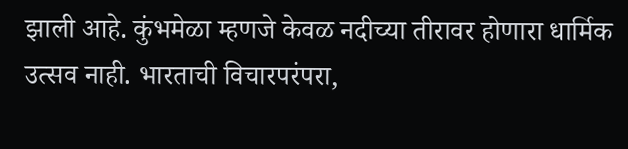झाली आहे. कुंभमेळा म्हणजे केवळ नदीच्या तीरावर होणारा धार्मिक उत्सव नाही. भारताची विचारपरंपरा,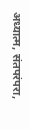अध्यात्म, संतपरंपरा,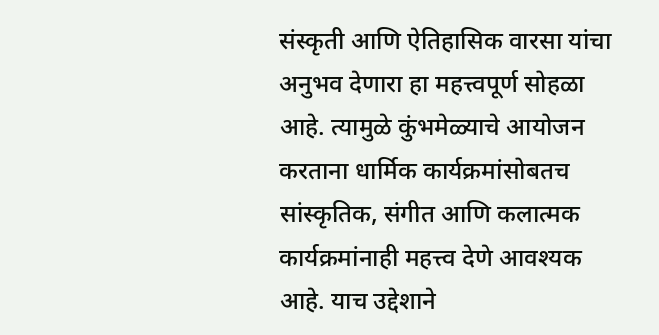संस्कृती आणि ऐतिहासिक वारसा यांचा अनुभव देणारा हा महत्त्वपूर्ण सोहळा आहे. त्यामुळे कुंभमेळ्याचे आयोजन करताना धार्मिक कार्यक्रमांसोबतच सांस्कृतिक, संगीत आणि कलात्मक कार्यक्रमांनाही महत्त्व देणे आवश्यक आहे. याच उद्देशाने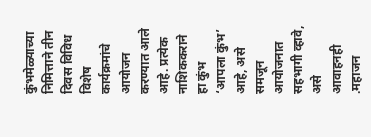कुंभमेळ्याच्या निमित्ताने तीन दिवस विविध विशेष कार्यक्रमांचे आयोजन करण्यात आले आहे. प्रत्येक नाशिककराने हा कुंभ ‘आपला कुंभ’ आहे, असे समजून आयोजनात सहभागी व्हावे, असे आवाहनही .महाजन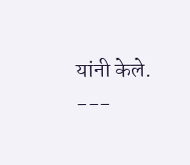यांनी केले.
---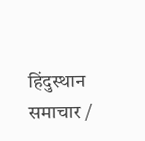हिंदुस्थान समाचार /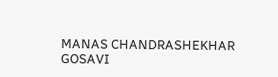MANAS CHANDRASHEKHAR GOSAVI